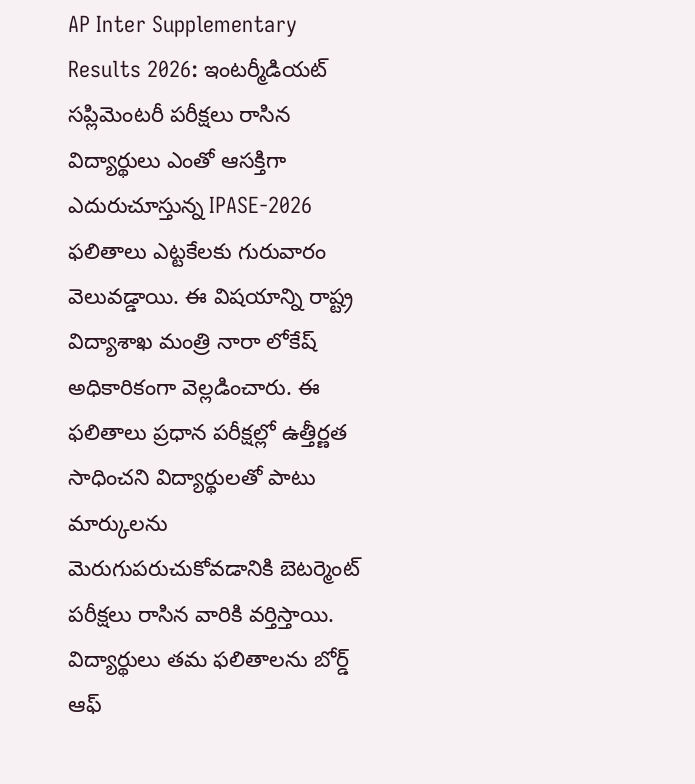AP Inter Supplementary Results 2026: ఇంటర్మీడియట్ సప్లిమెంటరీ పరీక్షలు రాసిన విద్యార్థులు ఎంతో ఆసక్తిగా ఎదురుచూస్తున్న IPASE-2026 ఫలితాలు ఎట్టకేలకు గురువారం వెలువడ్డాయి. ఈ విషయాన్ని రాష్ట్ర విద్యాశాఖ మంత్రి నారా లోకేష్ అధికారికంగా వెల్లడించారు. ఈ ఫలితాలు ప్రధాన పరీక్షల్లో ఉత్తీర్ణత సాధించని విద్యార్థులతో పాటు మార్కులను మెరుగుపరుచుకోవడానికి బెటర్మెంట్ పరీక్షలు రాసిన వారికి వర్తిస్తాయి.
విద్యార్థులు తమ ఫలితాలను బోర్డ్ ఆఫ్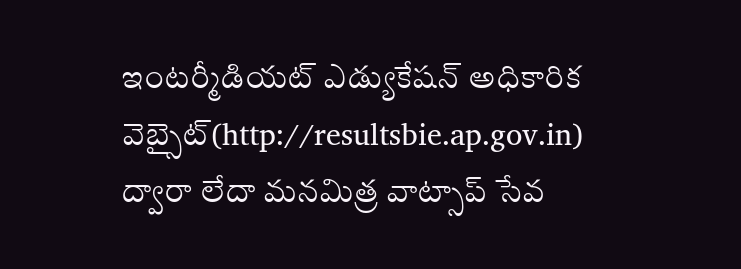ఇంటర్మీడియట్ ఎడ్యుకేషన్ అధికారిక వెబ్సైట్(http://resultsbie.ap.gov.in) ద్వారా లేదా మనమిత్ర వాట్సాప్ సేవ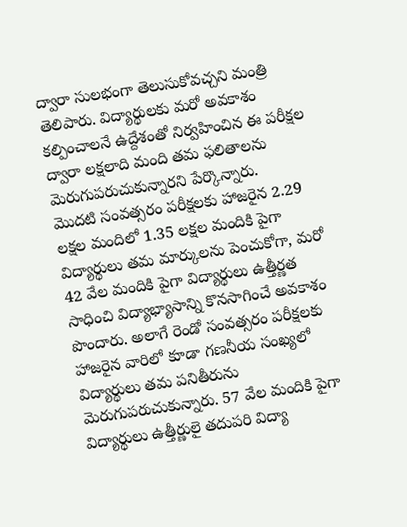ద్వారా సులభంగా తెలుసుకోవచ్చని మంత్రి తెలిపారు. విద్యార్థులకు మరో అవకాశం కల్పించాలనే ఉద్దేశంతో నిర్వహించిన ఈ పరీక్షల ద్వారా లక్షలాది మంది తమ ఫలితాలను మెరుగుపరుచుకున్నారని పేర్కొన్నారు.
మొదటి సంవత్సరం పరీక్షలకు హాజరైన 2.29 లక్షల మందిలో 1.35 లక్షల మందికి పైగా విద్యార్థులు తమ మార్కులను పెంచుకోగా, మరో 42 వేల మందికి పైగా విద్యార్థులు ఉత్తీర్ణత సాధించి విద్యాభ్యాసాన్ని కొనసాగించే అవకాశం పొందారు. అలాగే రెండో సంవత్సరం పరీక్షలకు హాజరైన వారిలో కూడా గణనీయ సంఖ్యలో విద్యార్థులు తమ పనితీరును మెరుగుపరుచుకున్నారు. 57 వేల మందికి పైగా విద్యార్థులు ఉత్తీర్ణులై తదుపరి విద్యా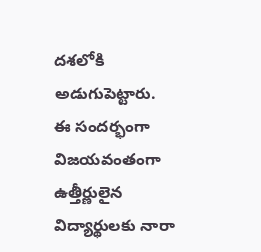దశలోకి అడుగుపెట్టారు.
ఈ సందర్భంగా విజయవంతంగా ఉత్తీర్ణులైన విద్యార్థులకు నారా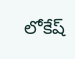లోకేష్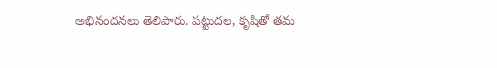అభినందనలు తెలిపారు. పట్టుదల, కృషితో తమ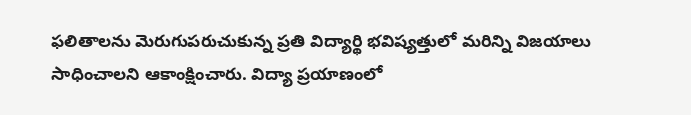ఫలితాలను మెరుగుపరుచుకున్న ప్రతి విద్యార్థి భవిష్యత్తులో మరిన్ని విజయాలు సాధించాలని ఆకాంక్షించారు. విద్యా ప్రయాణంలో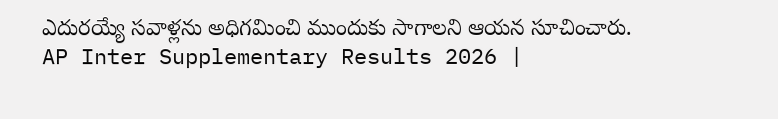ఎదురయ్యే సవాళ్లను అధిగమించి ముందుకు సాగాలని ఆయన సూచించారు.
AP Inter Supplementary Results 2026 |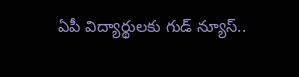ఏపీ విద్యార్థులకు గుడ్ న్యూస్..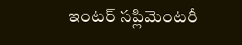ఇంటర్ సప్లిమెంటరీ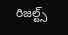రిజల్ట్స్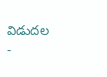విడుదల
-